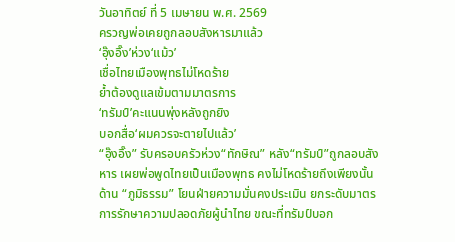วันอาทิตย์ ที่ 5 เมษายน พ.ศ. 2569
ครวญพ่อเคยถูกลอบสังหารมาแล้ว
‘อุ๊งอิ๊ง’ห่วง‘แม้ว’
เชื่อไทยเมืองพุทธไม่โหดร้าย
ย้ำต้องดูแลเข้มตามมาตรการ
‘ทรัมป์’คะแนนพุ่งหลังถูกยิง
บอกสื่อ‘ผมควรจะตายไปแล้ว’
“อุ๊งอิ๊ง” รับครอบครัวห่วง“ทักษิณ” หลัง“ทรัมป์”ถูกลอบสังหาร เผยพ่อพูดไทยเป็นเมืองพุทธ คงไม่โหดร้ายถึงเพียงนั้น ด้าน “ภูมิธรรม” โยนฝ่ายความมั่นคงประเมิน ยกระดับมาตรการรักษาความปลอดภัยผู้นำไทย ขณะที่ทรัมป์บอก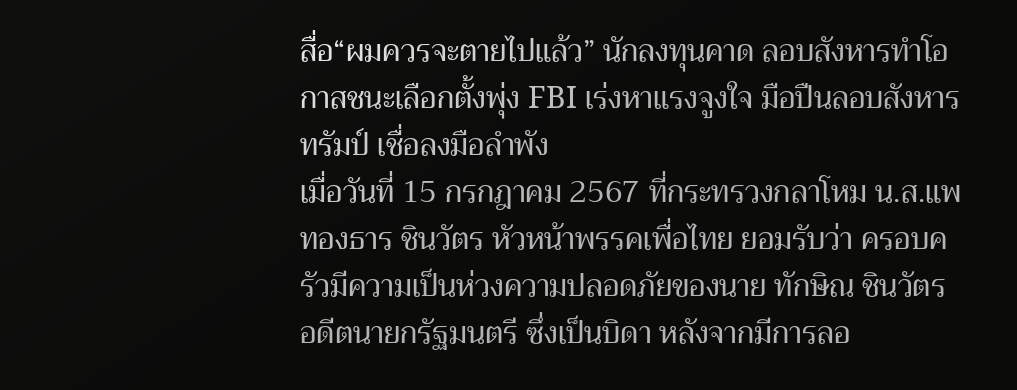สื่อ“ผมควรจะตายไปแล้ว” นักลงทุนคาด ลอบสังหารทำโอกาสชนะเลือกตั้งพุ่ง FBI เร่งหาแรงจูงใจ มือปืนลอบสังหารทรัมป์ เชื่อลงมือลำพัง
เมื่อวันที่ 15 กรกฎาคม 2567 ที่กระทรวงกลาโหม น.ส.แพทองธาร ชินวัตร หัวหน้าพรรคเพื่อไทย ยอมรับว่า ครอบครัวมีความเป็นห่วงความปลอดภัยของนาย ทักษิณ ชินวัตร อดีตนายกรัฐมนตรี ซึ่งเป็นบิดา หลังจากมีการลอ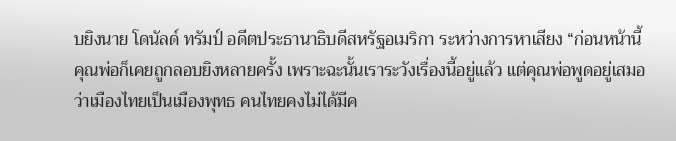บยิงนาย โดนัลด์ ทรัมป์ อดีตประธานาธิบดีสหรัฐอเมริกา ระหว่างการหาเสียง “ก่อนหน้านี้คุณพ่อก็เคยถูกลอบยิงหลายครั้ง เพราะฉะนั้นเราระวังเรื่องนี้อยู่แล้ว แต่คุณพ่อพูดอยู่เสมอว่าเมืองไทยเป็นเมืองพุทธ คนไทยคงไม่ได้มีค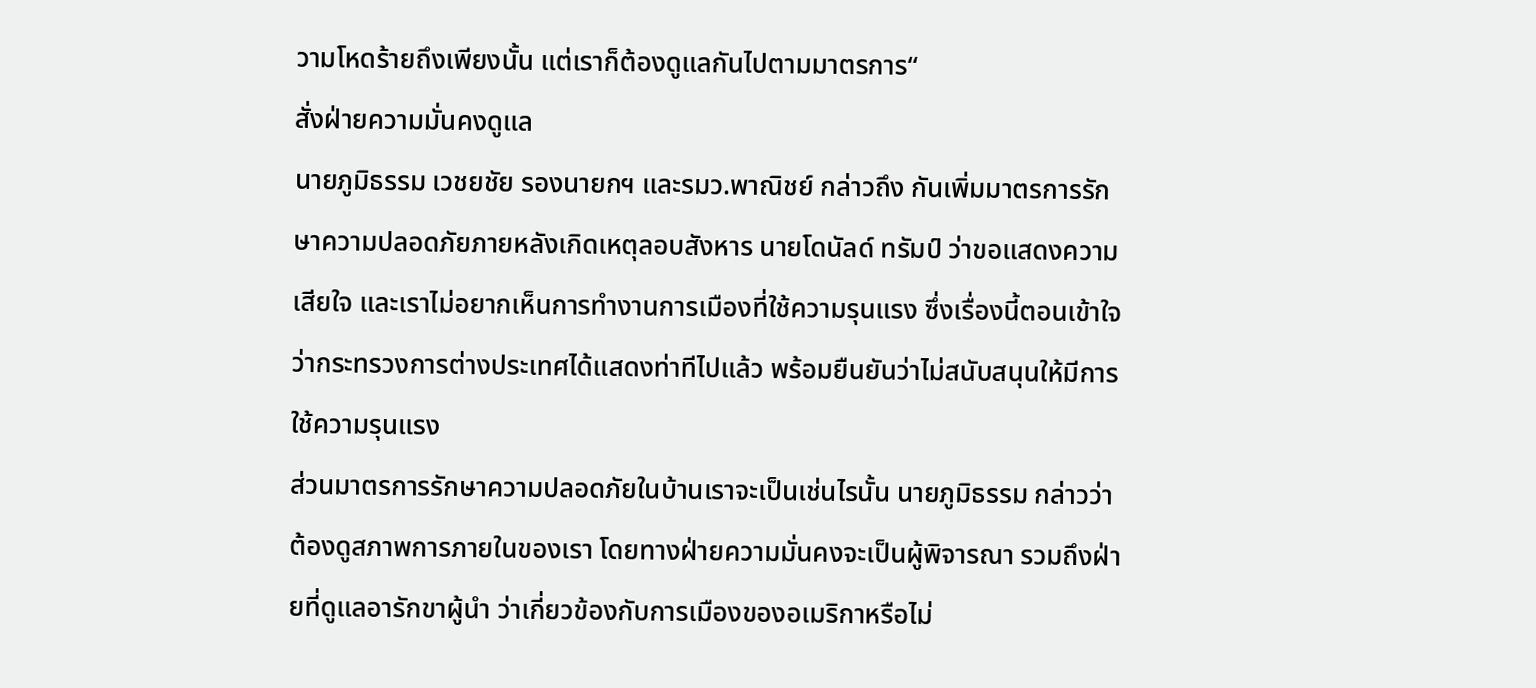วามโหดร้ายถึงเพียงนั้น แต่เราก็ต้องดูแลกันไปตามมาตรการ“
สั่งฝ่ายความมั่นคงดูแล
นายภูมิธรรม เวชยชัย รองนายกฯ และรมว.พาณิชย์ กล่าวถึง กันเพิ่มมาตรการรักษาความปลอดภัยภายหลังเกิดเหตุลอบสังหาร นายโดนัลด์ ทรัมป์ ว่าขอแสดงความเสียใจ และเราไม่อยากเห็นการทำงานการเมืองที่ใช้ความรุนแรง ซึ่งเรื่องนี้ตอนเข้าใจว่ากระทรวงการต่างประเทศได้แสดงท่าทีไปแล้ว พร้อมยืนยันว่าไม่สนับสนุนให้มีการใช้ความรุนแรง
ส่วนมาตรการรักษาความปลอดภัยในบ้านเราจะเป็นเช่นไรนั้น นายภูมิธรรม กล่าวว่า ต้องดูสภาพการภายในของเรา โดยทางฝ่ายความมั่นคงจะเป็นผู้พิจารณา รวมถึงฝ่ายที่ดูแลอารักขาผู้นำ ว่าเกี่ยวข้องกับการเมืองของอเมริกาหรือไม่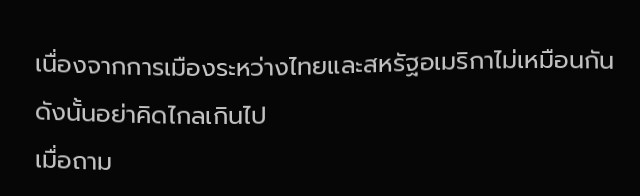เนื่องจากการเมืองระหว่างไทยและสหรัฐอเมริกาไม่เหมือนกัน ดังนั้นอย่าคิดไกลเกินไป
เมื่อถาม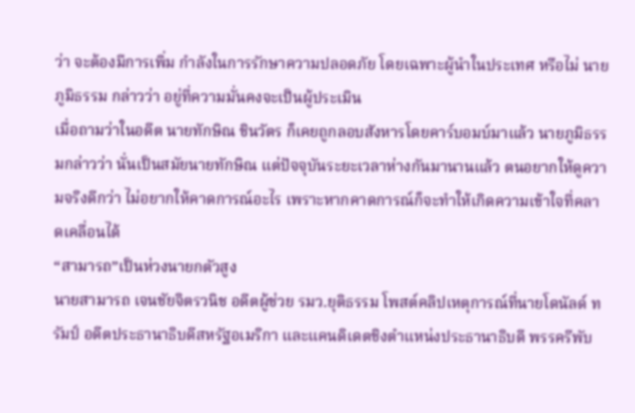ว่า จะต้องมีการเพิ่ม กำลังในการรักษาความปลอดภัย โดยเฉพาะผู้นำในประเทศ หรือไม่ นายภูมิธรรม กล่าวว่า อยู่ที่ความมั่นคงจะเป็นผู้ประเมิน
เมื่อถามว่าในอดีต นายทักษิณ ชินวัตร ก็เคยถูกลอบสังหารโดยคาร์บอมบ์มาแล้ว นายภูมิธรรมกล่าวว่า นั่นเป็นสมัยนายทักษิณ แต่ปัจจุบันระยะเวลาห่างกันมานานแล้ว ตนอยากให้ดูความจริงดีกว่า ไม่อยากให้คาดการณ์อะไร เพราะหากคาดการณ์ก็จะทำให้เกิดความเข้าใจที่คลาดเคลื่อนได้
“สามารถ”เป็นห่วงนายกตัวสูง
นายสามารถ เจนชัยจิตรวนิช อดีตผู้ช่วย รมว.ยุติธรรม โพสต์คลิปเหตุการณ์ที่นายโดนัลด์ ทรัมป์ อดีตประธานาธิบดีสหรัฐอเมริกา และแคนดิเดตชิงตำแหน่งประธานาธิบดี พรรครีพับ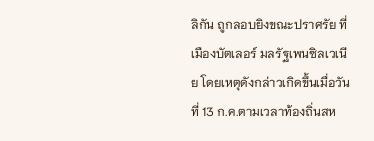ลิกัน ถูกลอบยิงขณะปราศรัย ที่เมืองบัตเลอร์ มลรัฐเพนซิลเวเนีย โดยเหตุดังกล่าวเกิดขึ้นเมื่อวันที่ 13 ก.ค.ตามเวลาท้องถิ่นสห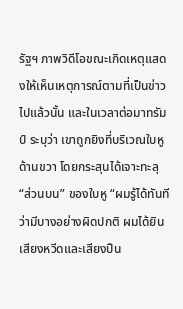รัฐฯ ภาพวิดีโอขณะเกิดเหตุแสดงให้เห็นเหตุการณ์ตามที่เป็นข่าวไปแล้วนั้น และในเวลาต่อมาทรัมป์ ระบุว่า เขาถูกยิงที่บริเวณใบหูด้านขวา โดยกระสุนได้เจาะทะลุ “ส่วนบน” ของใบหู “ผมรู้ได้ทันทีว่ามีบางอย่างผิดปกติ ผมได้ยินเสียงหวีดและเสียงปืน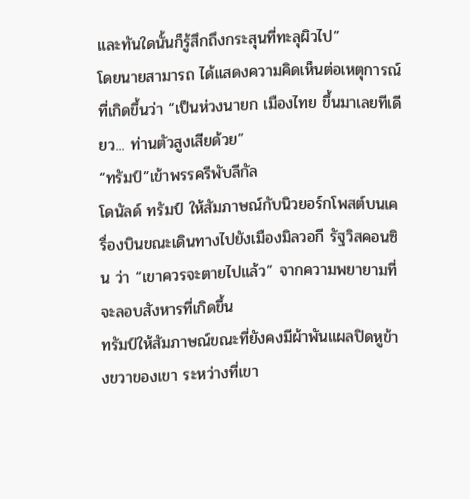และทันใดนั้นก็รู้สึกถึงกระสุนที่ทะลุผิวไป”
โดยนายสามารถ ได้แสดงความคิดเห็นต่อเหตุการณ์ที่เกิดขึ้นว่า “เป็นห่วงนายก เมืองไทย ขึ้นมาเลยทีเดียว... ท่านตัวสูงเสียด้วย”
“ทรัมป์”เข้าพรรครีพับลีกัล
โดนัลด์ ทรัมป์ ให้สัมภาษณ์กับนิวยอร์กโพสต์บนเครื่องบินขณะเดินทางไปยังเมืองมิลวอกี รัฐวิสคอนซิน ว่า “เขาควรจะตายไปแล้ว” จากความพยายามที่จะลอบสังหารที่เกิดขึ้น
ทรัมป์ให้สัมภาษณ์ขณะที่ยังคงมีผ้าพันแผลปิดหูข้างขวาของเขา ระหว่างที่เขา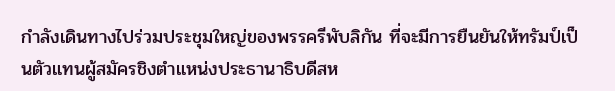กำลังเดินทางไปร่วมประชุมใหญ่ของพรรครีพับลิกัน ที่จะมีการยืนยันให้ทรัมป์เป็นตัวแทนผู้สมัครชิงตำแหน่งประธานาธิบดีสห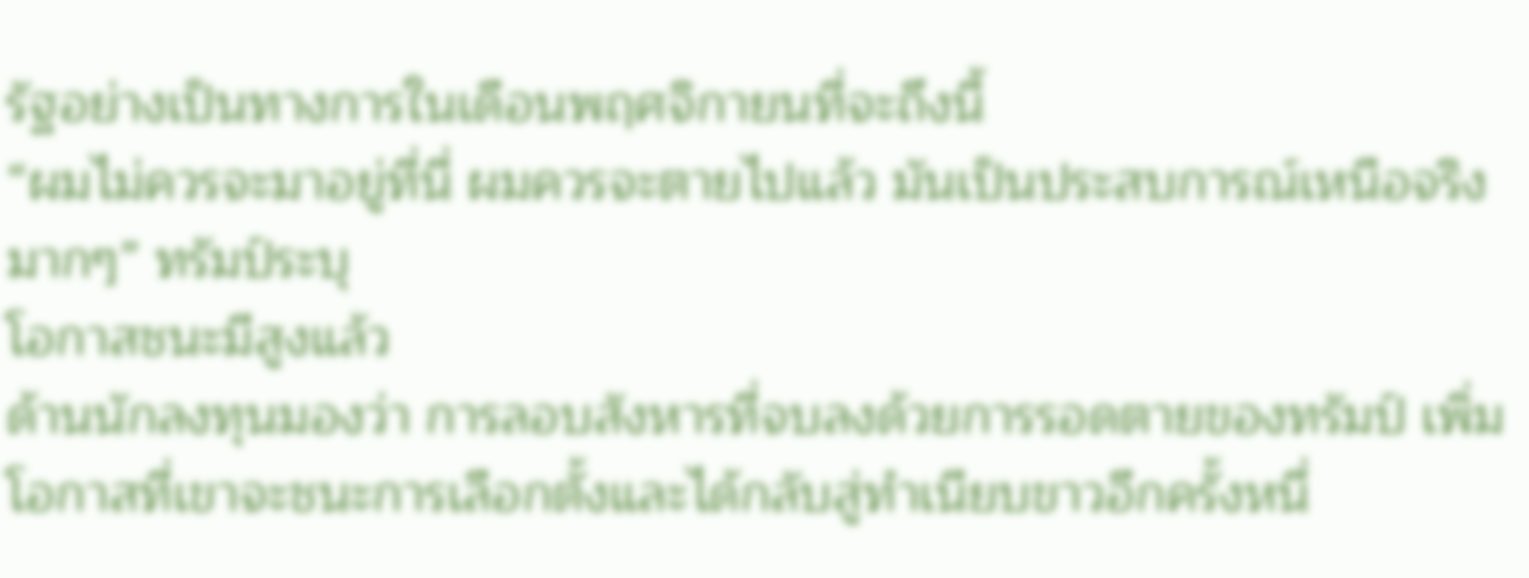รัฐอย่างเป็นทางการในเดือนพฤศจิกายนที่จะถึงนี้
“ผมไม่ควรจะมาอยู่ที่นี่ ผมควรจะตายไปแล้ว มันเป็นประสบการณ์เหนือจริงมากๆ” ทรัมป์ระบุ
โอกาสชนะมีสูงแล้ว
ด้านนักลงทุนมองว่า การลอบสังหารที่จบลงด้วยการรอดตายของทรัมป์ เพิ่มโอกาสที่เขาจะชนะการเลือกตั้งและได้กลับสู่ทำเนียบขาวอีกครั้งหนึ่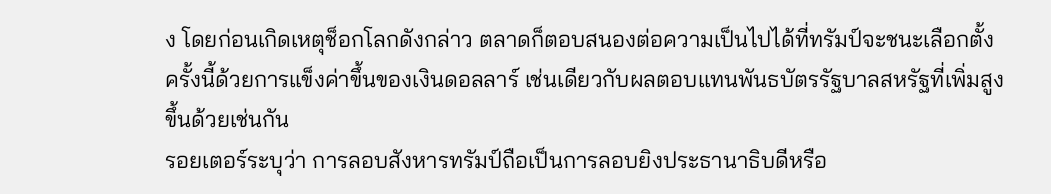ง โดยก่อนเกิดเหตุช็อกโลกดังกล่าว ตลาดก็ตอบสนองต่อความเป็นไปได้ที่ทรัมป์จะชนะเลือกตั้งครั้งนี้ด้วยการแข็งค่าขึ้นของเงินดอลลาร์ เช่นเดียวกับผลตอบแทนพันธบัตรรัฐบาลสหรัฐที่เพิ่มสูงขึ้นด้วยเช่นกัน
รอยเตอร์ระบุว่า การลอบสังหารทรัมป์ถือเป็นการลอบยิงประธานาธิบดีหรือ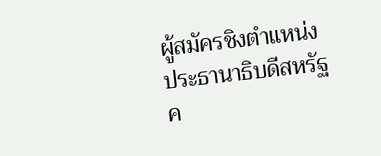ผู้สมัครชิงตำแหน่งประธานาธิบดีสหรัฐค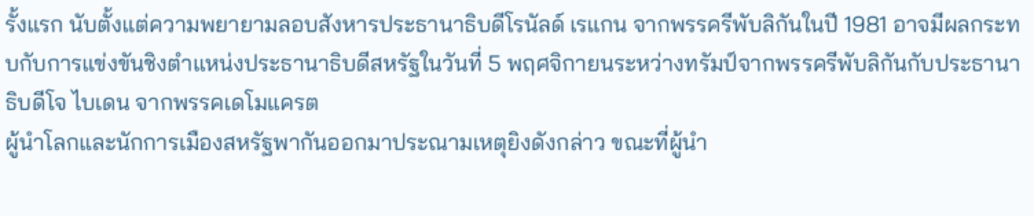รั้งแรก นับตั้งแต่ความพยายามลอบสังหารประธานาธิบดีโรนัลด์ เรแกน จากพรรครีพับลิกันในปี 1981 อาจมีผลกระทบกับการแข่งขันชิงตำแหน่งประธานาธิบดีสหรัฐในวันที่ 5 พฤศจิกายนระหว่างทรัมป์จากพรรครีพับลิกันกับประธานาธิบดีโจ ไบเดน จากพรรคเดโมแครต
ผู้นำโลกและนักการเมืองสหรัฐพากันออกมาประณามเหตุยิงดังกล่าว ขณะที่ผู้นำ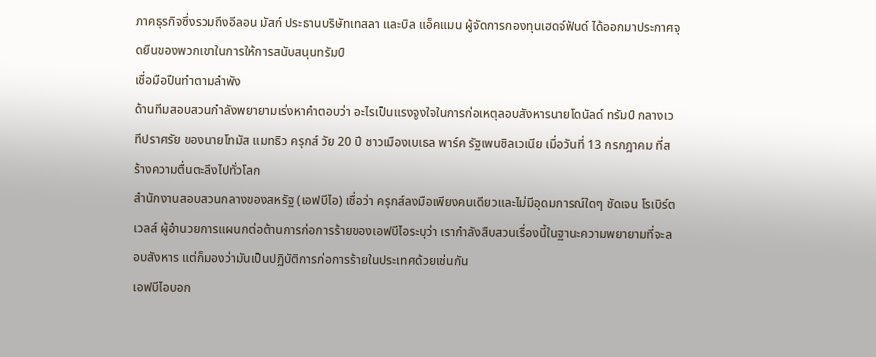ภาคธุรกิจซึ่งรวมถึงอีลอน มัสก์ ประธานบริษัทเทสลา และบิล แอ็คแมน ผู้จัดการกองทุนเฮดจ์ฟันด์ ได้ออกมาประกาศจุดยืนของพวกเขาในการให้การสนับสนุนทรัมป์
เชื่อมือปืนทำตามลำพัง
ด้านทีมสอบสวนกำลังพยายามเร่งหาคำตอบว่า อะไรเป็นแรงจูงใจในการก่อเหตุลอบสังหารนายโดนัลด์ ทรัมป์ กลางเวทีปราศรัย ของนายโทมัส แมทธิว ครุกส์ วัย 20 ปี ชาวเมืองเบเธล พาร์ค รัฐเพนซิลเวเนีย เมื่อวันที่ 13 กรกฎาคม ที่สร้างความตื่นตะลึงไปทั่วโลก
สำนักงานสอบสวนกลางของสหรัฐ (เอฟบีไอ) เชื่อว่า ครุกส์ลงมือเพียงคนเดียวและไม่มีอุดมการณ์ใดๆ ชัดเจน โรเบิร์ต เวลส์ ผู้อำนวยการแผนกต่อต้านการก่อการร้ายของเอฟบีไอระบุว่า เรากำลังสืบสวนเรื่องนี้ในฐานะความพยายามที่จะลอบสังหาร แต่ก็มองว่ามันเป็นปฏิบัติการก่อการร้ายในประเทศด้วยเช่นกัน
เอฟบีไอบอก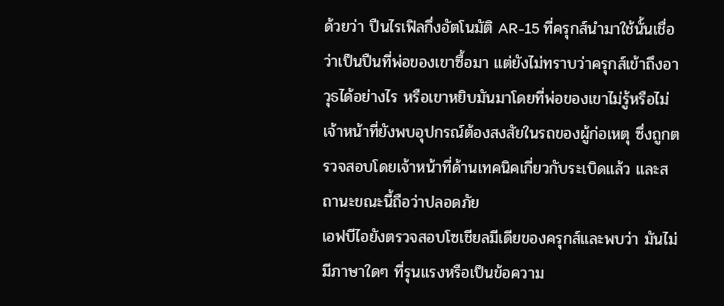ด้วยว่า ปืนไรเฟิลกึ่งอัตโนมัติ AR-15 ที่ครุกส์นำมาใช้นั้นเชื่อว่าเป็นปืนที่พ่อของเขาซื้อมา แต่ยังไม่ทราบว่าครุกส์เข้าถึงอาวุธได้อย่างไร หรือเขาหยิบมันมาโดยที่พ่อของเขาไม่รู้หรือไม่
เจ้าหน้าที่ยังพบอุปกรณ์ต้องสงสัยในรถของผู้ก่อเหตุ ซึ่งถูกตรวจสอบโดยเจ้าหน้าที่ด้านเทคนิคเกี่ยวกับระเบิดแล้ว และสถานะขณะนี้ถือว่าปลอดภัย
เอฟบีไอยังตรวจสอบโซเชียลมีเดียของครุกส์และพบว่า มันไม่มีภาษาใดๆ ที่รุนแรงหรือเป็นข้อความ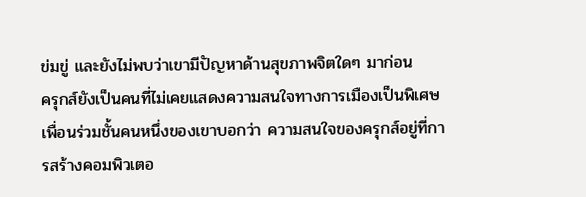ข่มขู่ และยังไม่พบว่าเขามีปัญหาด้านสุขภาพจิตใดๆ มาก่อน
ครุกส์ยังเป็นคนที่ไม่เคยแสดงความสนใจทางการเมืองเป็นพิเศษ เพื่อนร่วมชั้นคนหนึ่งของเขาบอกว่า ความสนใจของครุกส์อยู่ที่การสร้างคอมพิวเตอ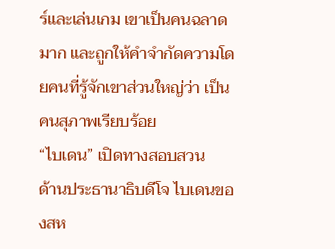ร์และเล่นเกม เขาเป็นคนฉลาดมาก และถูกให้คำจำกัดความโดยคนที่รู้จักเขาส่วนใหญ่ว่า เป็นคนสุภาพเรียบร้อย
“ไบเดน” เปิดทางสอบสวน
ด้านประธานาธิบดีโจ ไบเดนของสห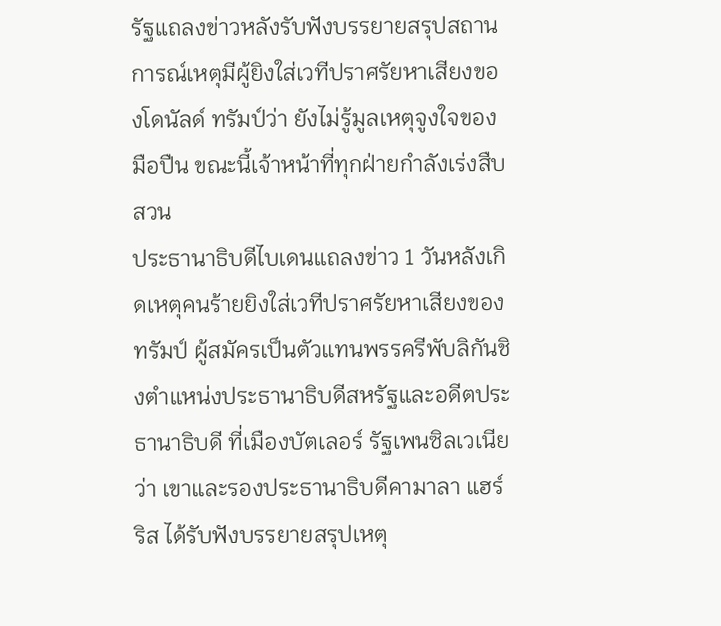รัฐแถลงข่าวหลังรับฟังบรรยายสรุปสถานการณ์เหตุมีผู้ยิงใส่เวทีปราศรัยหาเสียงของโดนัลด์ ทรัมป์ว่า ยังไม่รู้มูลเหตุจูงใจของมือปืน ขณะนี้เจ้าหน้าที่ทุกฝ่ายกำลังเร่งสืบสวน
ประธานาธิบดีไบเดนแถลงข่าว 1 วันหลังเกิดเหตุคนร้ายยิงใส่เวทีปราศรัยหาเสียงของทรัมป์ ผู้สมัครเป็นตัวแทนพรรครีพับลิกันชิงตำแหน่งประธานาธิบดีสหรัฐและอดีตประธานาธิบดี ที่เมืองบัตเลอร์ รัฐเพนซิลเวเนียว่า เขาและรองประธานาธิบดีคามาลา แฮร์ริส ได้รับฟังบรรยายสรุปเหตุ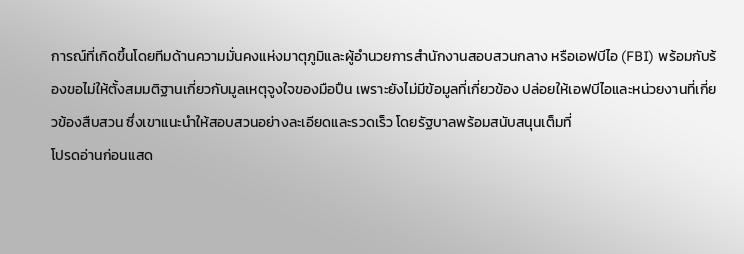การณ์ที่เกิดขึ้นโดยทีมด้านความมั่นคงแห่งมาตุภูมิและผู้อำนวยการสำนักงานสอบสวนกลาง หรือเอฟบีไอ (FBI) พร้อมกับร้องขอไม่ให้ตั้งสมมติฐานเกี่ยวกับมูลเหตุจูงใจของมือปืน เพราะยังไม่มีข้อมูลที่เกี่ยวข้อง ปล่อยให้เอฟบีไอและหน่วยงานที่เกี่ยวข้องสืบสวน ซึ่งเขาแนะนำให้สอบสวนอย่างละเอียดและรวดเร็ว โดยรัฐบาลพร้อมสนับสนุนเต็มที่
โปรดอ่านก่อนแสด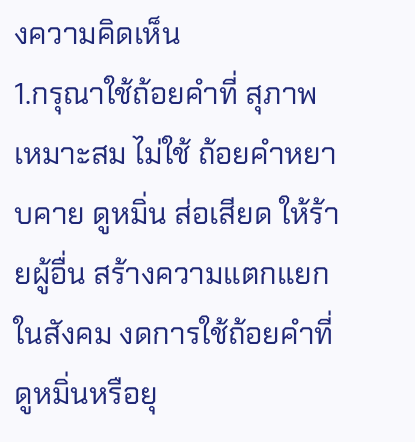งความคิดเห็น
1.กรุณาใช้ถ้อยคำที่ สุภาพ เหมาะสม ไม่ใช้ ถ้อยคำหยาบคาย ดูหมิ่น ส่อเสียด ให้ร้ายผู้อื่น สร้างความแตกแยกในสังคม งดการใช้ถ้อยคำที่ดูหมิ่นหรือยุ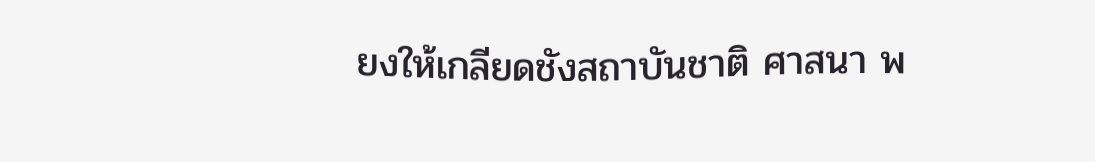ยงให้เกลียดชังสถาบันชาติ ศาสนา พ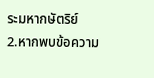ระมหากษัตริย์
2.หากพบข้อความ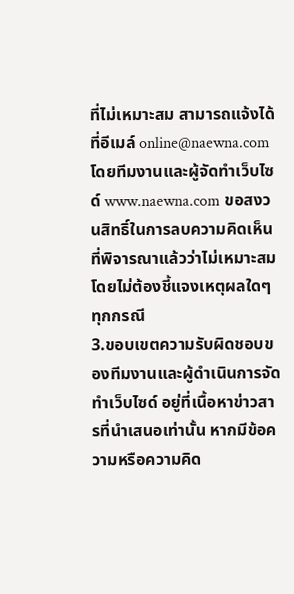ที่ไม่เหมาะสม สามารถแจ้งได้ที่อีเมล์ online@naewna.com โดยทีมงานและผู้จัดทำเว็บไซด์ www.naewna.com ขอสงวนสิทธิ์ในการลบความคิดเห็นที่พิจารณาแล้วว่าไม่เหมาะสม โดยไม่ต้องชี้แจงเหตุผลใดๆ ทุกกรณี
3.ขอบเขตความรับผิดชอบของทีมงานและผู้ดำเนินการจัดทำเว็บไซด์ อยู่ที่เนื้อหาข่าวสารที่นำเสนอเท่านั้น หากมีข้อความหรือความคิด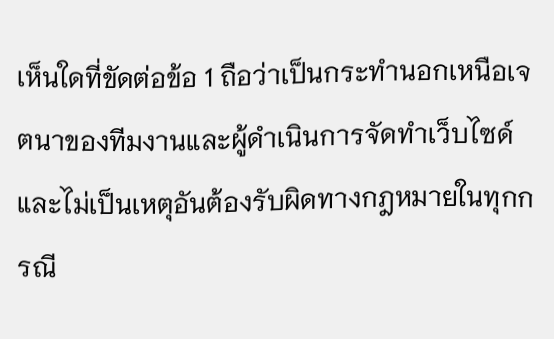เห็นใดที่ขัดต่อข้อ 1 ถือว่าเป็นกระทำนอกเหนือเจตนาของทีมงานและผู้ดำเนินการจัดทำเว็บไซด์ และไม่เป็นเหตุอันต้องรับผิดทางกฎหมายในทุกกรณี